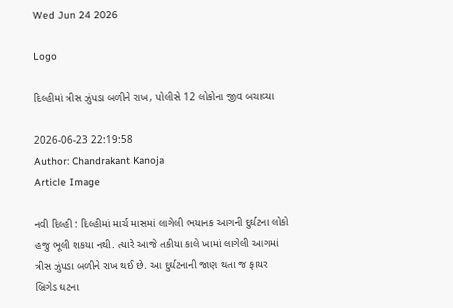Wed Jun 24 2026

Logo

દિલ્હીમાં ત્રીસ ઝુંપડા બળીને રાખ, પોલીસે 12 લોકોના જીવ બચાવ્યા

2026-06-23 22:19:58
Author: Chandrakant Kanoja
Article Image

નવી દિલ્હી : દિલ્હીમાં માર્ચ માસમાં લાગેલી ભયાનક આગની દુર્ઘટના લોકો હજુ ભૂલી શકયા નથી. ત્યારે આજે તકીયા કાલે ખામાં લાગેલી આગમાં ત્રીસ ઝુંપડા બળીને રાખ થઈ છે. આ દુર્ઘટનાની જાણ થતા જ ફાયર બ્રિગેડ ઘટના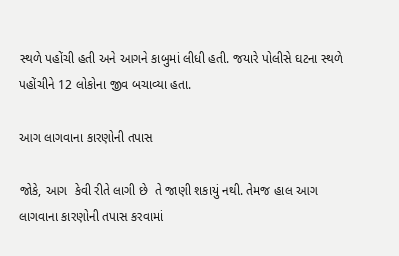સ્થળે પહોંચી હતી અને આગને કાબુમાં લીધી હતી. જયારે પોલીસે ઘટના સ્થળે પહોંચીને 12 લોકોના જીવ બચાવ્યા હતા.

આગ લાગવાના કારણોની તપાસ

જોકે, આગ  કેવી રીતે લાગી છે  તે જાણી શકાયું નથી. તેમજ હાલ આગ લાગવાના કારણોની તપાસ કરવામાં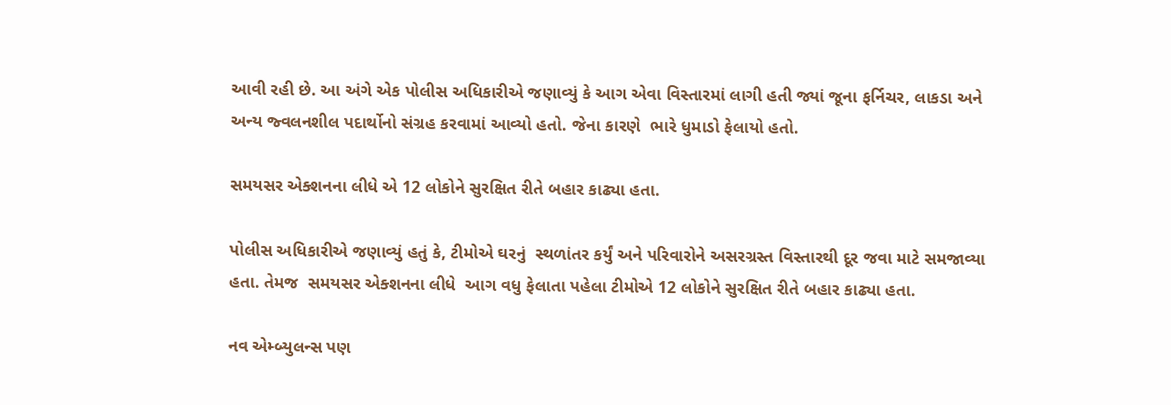આવી રહી છે. આ અંગે એક પોલીસ અધિકારીએ જણાવ્યું કે આગ એવા વિસ્તારમાં લાગી હતી જ્યાં જૂના ફર્નિચર, લાકડા અને અન્ય જ્વલનશીલ પદાર્થોનો સંગ્રહ કરવામાં આવ્યો હતો. જેના કારણે  ભારે ધુમાડો ફેલાયો હતો.

સમયસર એક્શનના લીધે એ 12 લોકોને સુરક્ષિત રીતે બહાર કાઢ્યા હતા.

પોલીસ અધિકારીએ જણાવ્યું હતું કે, ટીમોએ ઘરનું  સ્થળાંતર કર્યું અને પરિવારોને અસરગ્રસ્ત વિસ્તારથી દૂર જવા માટે સમજાવ્યા હતા. તેમજ  સમયસર એક્શનના લીધે  આગ વધુ ફેલાતા પહેલા ટીમોએ 12 લોકોને સુરક્ષિત રીતે બહાર કાઢ્યા હતા.

નવ એમ્બ્યુલન્સ પણ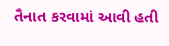તૈનાત કરવામાં આવી હતી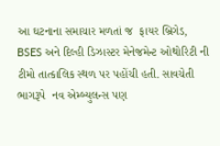આ ઘટનાના સમાચાર મળતાં જ  ફાયર બ્રિગેડ, BSES અને દિલ્હી ડિઝાસ્ટર મેનેજમેન્ટ ઓથોરિટી ની ટીમો તાત્કાલિક સ્થળ પર પહોંચી હતી. સાવચેતી ભાગરૂપે  નવ એમ્બ્યુલન્સ પણ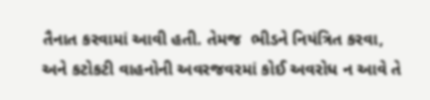તૈનાત કરવામાં આવી હતી. તેમજ  ભીડને નિયંત્રિત કરવા,  અને કટોકટી વાહનોની અવરજવરમાં કોઈ અવરોધ ન આવે તે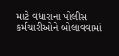માટે વધારાના પોલીસ કર્મચારીઓને બોલાવવામાં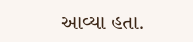આવ્યા હતા.